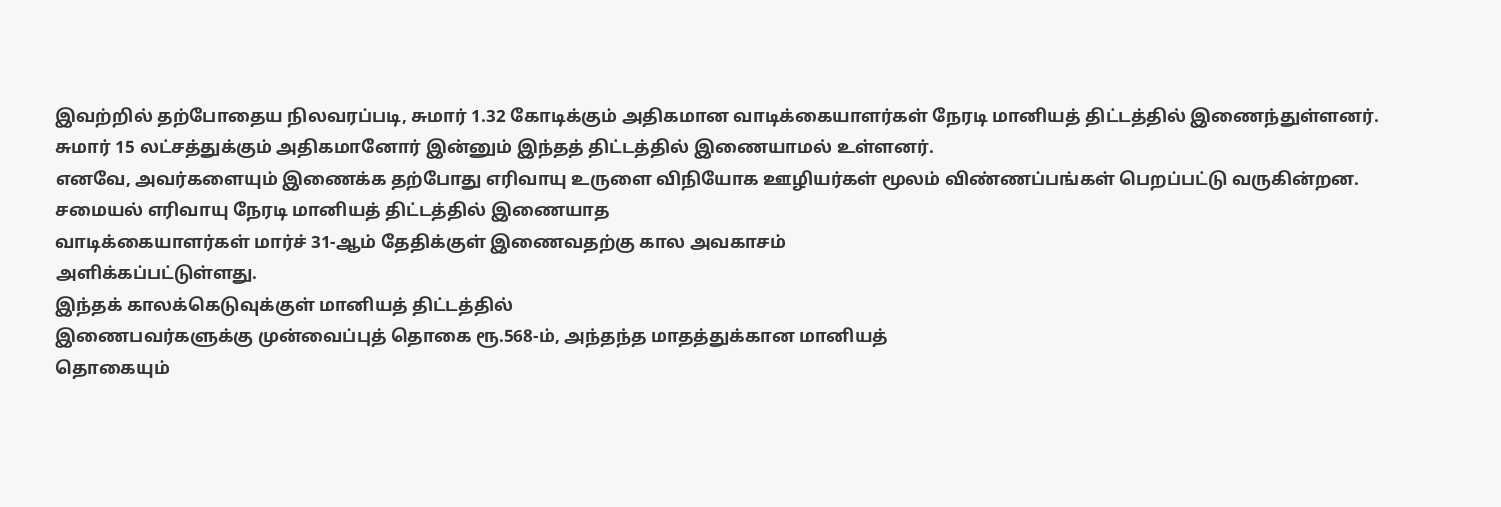இவற்றில் தற்போதைய நிலவரப்படி, சுமார் 1.32 கோடிக்கும் அதிகமான வாடிக்கையாளர்கள் நேரடி மானியத் திட்டத்தில் இணைந்துள்ளனர்.
சுமார் 15 லட்சத்துக்கும் அதிகமானோர் இன்னும் இந்தத் திட்டத்தில் இணையாமல் உள்ளனர்.
எனவே, அவர்களையும் இணைக்க தற்போது எரிவாயு உருளை விநியோக ஊழியர்கள் மூலம் விண்ணப்பங்கள் பெறப்பட்டு வருகின்றன.
சமையல் எரிவாயு நேரடி மானியத் திட்டத்தில் இணையாத
வாடிக்கையாளர்கள் மார்ச் 31-ஆம் தேதிக்குள் இணைவதற்கு கால அவகாசம்
அளிக்கப்பட்டுள்ளது.
இந்தக் காலக்கெடுவுக்குள் மானியத் திட்டத்தில்
இணைபவர்களுக்கு முன்வைப்புத் தொகை ரூ.568-ம், அந்தந்த மாதத்துக்கான மானியத்
தொகையும்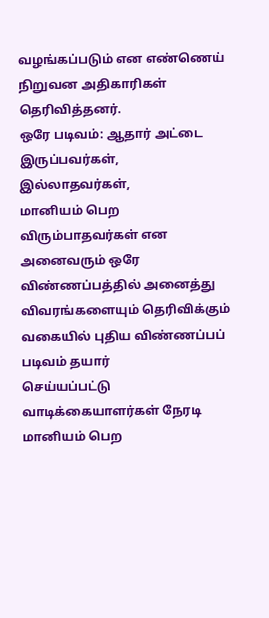வழங்கப்படும் என எண்ணெய் நிறுவன அதிகாரிகள் தெரிவித்தனர்.
ஒரே படிவம்: ஆதார் அட்டை இருப்பவர்கள், இல்லாதவர்கள்,
மானியம் பெற விரும்பாதவர்கள் என அனைவரும் ஒரே விண்ணப்பத்தில் அனைத்து
விவரங்களையும் தெரிவிக்கும் வகையில் புதிய விண்ணப்பப் படிவம் தயார்
செய்யப்பட்டு வாடிக்கையாளர்கள் நேரடி மானியம் பெற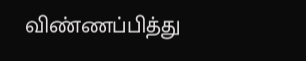விண்ணப்பித்து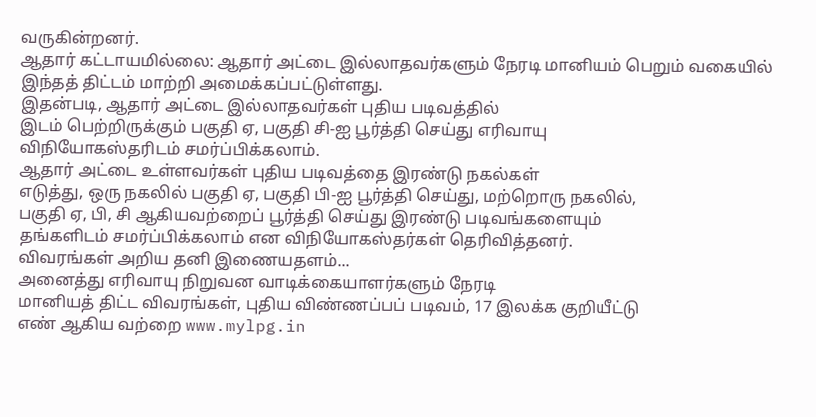வருகின்றனர்.
ஆதார் கட்டாயமில்லை: ஆதார் அட்டை இல்லாதவர்களும் நேரடி மானியம் பெறும் வகையில் இந்தத் திட்டம் மாற்றி அமைக்கப்பட்டுள்ளது.
இதன்படி, ஆதார் அட்டை இல்லாதவர்கள் புதிய படிவத்தில்
இடம் பெற்றிருக்கும் பகுதி ஏ, பகுதி சி-ஐ பூர்த்தி செய்து எரிவாயு
விநியோகஸ்தரிடம் சமர்ப்பிக்கலாம்.
ஆதார் அட்டை உள்ளவர்கள் புதிய படிவத்தை இரண்டு நகல்கள்
எடுத்து, ஒரு நகலில் பகுதி ஏ, பகுதி பி-ஐ பூர்த்தி செய்து, மற்றொரு நகலில்,
பகுதி ஏ, பி, சி ஆகியவற்றைப் பூர்த்தி செய்து இரண்டு படிவங்களையும்
தங்களிடம் சமர்ப்பிக்கலாம் என விநியோகஸ்தர்கள் தெரிவித்தனர்.
விவரங்கள் அறிய தனி இணையதளம்...
அனைத்து எரிவாயு நிறுவன வாடிக்கையாளர்களும் நேரடி
மானியத் திட்ட விவரங்கள், புதிய விண்ணப்பப் படிவம், 17 இலக்க குறியீட்டு
எண் ஆகிய வற்றை www.mylpg.in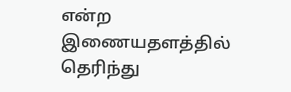என்ற இணையதளத்தில் தெரிந்து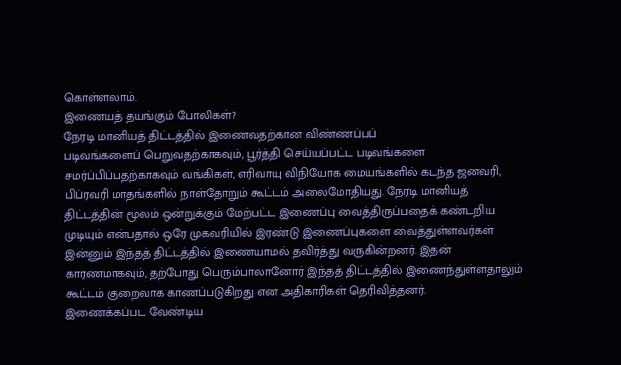கொள்ளலாம்.
இணையத் தயங்கும் போலிகள்?
நேரடி மானியத் திட்டத்தில் இணைவதற்கான விண்ணப்பப்
படிவங்களைப் பெறுவதற்காகவும், பூர்த்தி செய்யப்பட்ட படிவங்களை
சமர்ப்பிப்பதற்காகவும் வங்கிகள், எரிவாயு விநியோக மையங்களில் கடந்த ஜனவரி,
பிப்ரவரி மாதங்களில் நாள்தோறும் கூட்டம் அலைமோதியது. நேரடி மானியத்
திட்டத்தின் மூலம் ஒன்றுக்கும் மேற்பட்ட இணைப்பு வைத்திருப்பதைக் கண்டறிய
முடியும் என்பதால் ஒரே முகவரியில் இரண்டு இணைப்புகளை வைத்துள்ளவர்கள்
இன்னும் இந்தத் திட்டத்தில் இணையாமல் தவிர்த்து வருகின்றனர். இதன்
காரணமாகவும், தற்போது பெரும்பாலானோர் இந்தத் திட்டத்தில் இணைந்துள்ளதாலும்
கூட்டம் குறைவாக காணப்படுகிறது என அதிகாரிகள் தெரிவித்தனர்.
இணைக்கப்பட வேண்டிய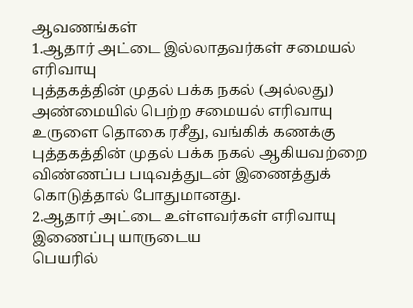ஆவணங்கள்
1.ஆதார் அட்டை இல்லாதவர்கள் சமையல் எரிவாயு
புத்தகத்தின் முதல் பக்க நகல் (அல்லது) அண்மையில் பெற்ற சமையல் எரிவாயு
உருளை தொகை ரசீது, வங்கிக் கணக்கு புத்தகத்தின் முதல் பக்க நகல் ஆகியவற்றை
விண்ணப்ப படிவத்துடன் இணைத்துக் கொடுத்தால் போதுமானது.
2.ஆதார் அட்டை உள்ளவர்கள் எரிவாயு இணைப்பு யாருடைய
பெயரில்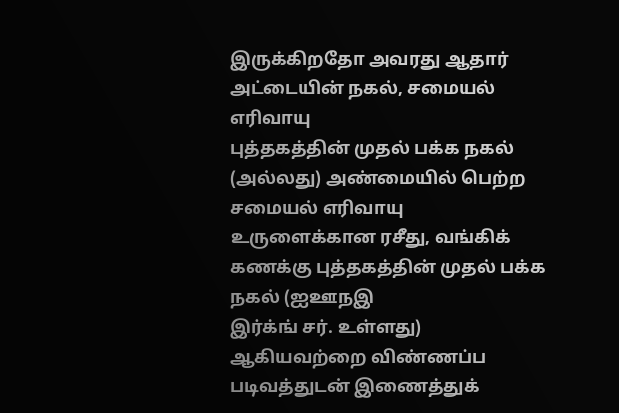இருக்கிறதோ அவரது ஆதார் அட்டையின் நகல், சமையல் எரிவாயு
புத்தகத்தின் முதல் பக்க நகல் (அல்லது) அண்மையில் பெற்ற சமையல் எரிவாயு
உருளைக்கான ரசீது, வங்கிக் கணக்கு புத்தகத்தின் முதல் பக்க நகல் (ஐஊநஇ
இர்க்ங் சர். உள்ளது) ஆகியவற்றை விண்ணப்ப படிவத்துடன் இணைத்துக்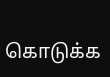கொடுக்க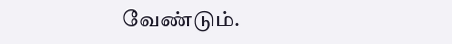வேண்டும்.